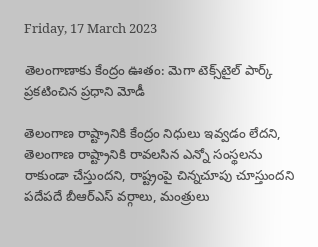Friday, 17 March 2023

తెలంగాణాకు కేంద్రం ఊతం: మెగా టెక్స్‌టైల్ పార్క్ ప్రకటించిన ప్రధాని మోడీ

తెలంగాణ రాష్ట్రానికి కేంద్రం నిధులు ఇవ్వడం లేదని, తెలంగాణ రాష్ట్రానికి రావలసిన ఎన్నో సంస్థలను రాకుండా చేస్తుందని, రాష్ట్రంపై చిన్నచూపు చూస్తుందని పదేపదే బీఆర్ఎస్ వర్గాలు, మంత్రులు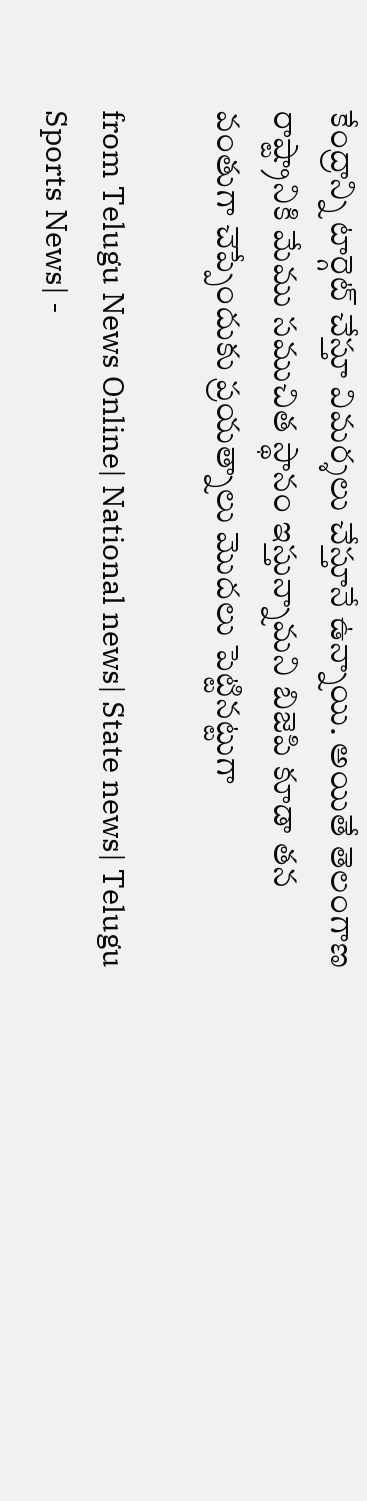కేంద్రాన్ని టార్గెట్ చేస్తూ విమర్శలు చేస్తూనే ఉన్నాయి. అయితే తెలంగాణ రాష్ట్రానికి మేము సముచిత స్థానం ఇస్తున్నామని బిజెపి కూడా తన వంతుగా చెప్పేందుకు ప్రయత్నాలు మొదలు పెట్టినట్టుగా

from Telugu News Online| National news| State news| Telugu Sports News| -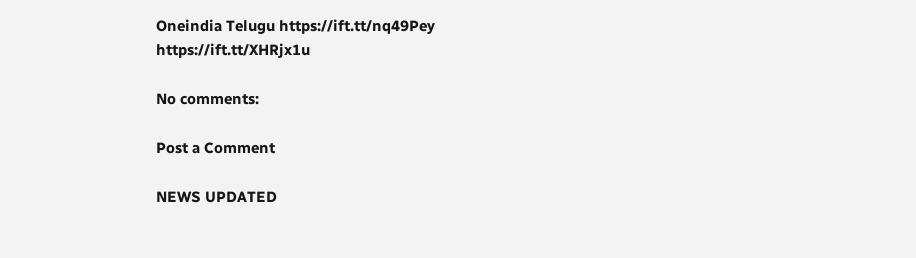Oneindia Telugu https://ift.tt/nq49Pey
https://ift.tt/XHRjx1u

No comments:

Post a Comment

NEWS UPDATED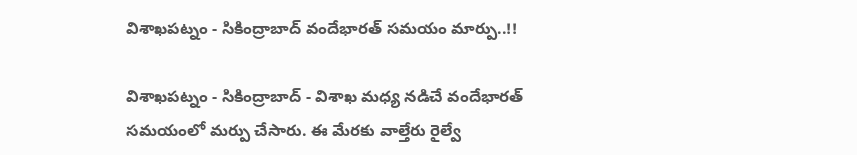విశాఖపట్నం - సికింద్రాబాద్ వందేభారత్ సమయం మార్పు..!!

విశాఖపట్నం - సికింద్రాబాద్ - విశాఖ మధ్య నడిచే వందేభారత్ సమయంలో మర్పు చేసారు. ఈ మేరకు వాల్తేరు రైల్వే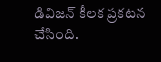డివిజన్ కీలక ప్రకటన చేసింది.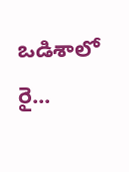ఒడిశాలో రై...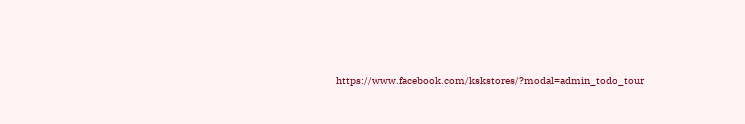https://www.facebook.com/kskstores/?modal=admin_todo_tour